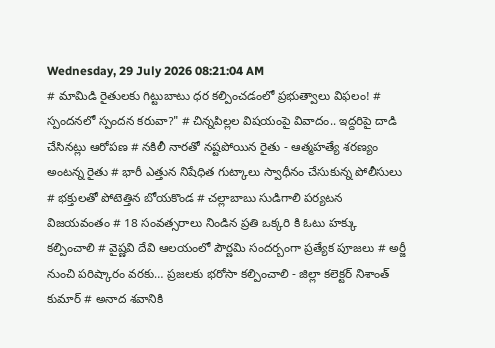Wednesday, 29 July 2026 08:21:04 AM
# మామిడి రైతులకు గిట్టుబాటు ధర కల్పించడంలో ప్రభుత్వాలు విఫలం! # స్పందనలో స్పందన కరువా?" # చిన్నపిల్లల విషయంపై వివాదం.. ఇద్దరిపై దాడి చేసినట్లు ఆరోపణ # నకిలీ నారతో నష్టపోయిన రైతు - ఆత్మహత్యే శరణ్యం అంటన్న రైతు # భారీ ఎత్తున నిషేధిత గుట్కాలు స్వాధీనం చేసుకున్న పోలీసులు # భక్తులతో పోటెత్తిన బోయకొండ # చల్లాబాబు సుడిగాలి పర్యటన విజయవంతం # 18 సంవత్సరాలు నిండిన ప్రతి ఒక్కరి కి ఓటు హక్కు కల్పించాలి # వైష్ణవి దేవి ఆలయంలో పౌర్ణమి సందర్బంగా ప్రత్యేక పూజలు # అర్జీ నుంచి పరిష్కారం వరకు… ప్రజలకు భరోసా కల్పించాలి - జిల్లా కలెక్టర్ నిశాంత్ కుమార్ # అనాద శవానికి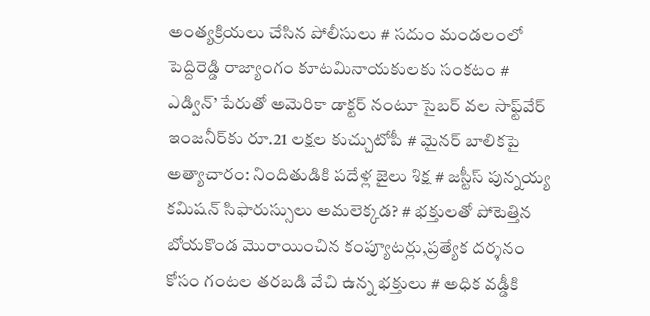అంత్యక్రియలు చేసిన పోలీసులు # సదుం మండలంలో పెద్దిరెడ్డి రాజ్యాంగం కూటమినాయకులకు సంకటం # ఎడ్విన్’ పేరుతో అమెరికా డాక్టర్ నంటూ సైబర్ వల సాఫ్ట్‌వేర్ ఇంజనీర్‌కు రూ.21 లక్షల కుచ్చుటోపీ # మైనర్ బాలికపై అత్యాచారం: నిందితుడికి పదేళ్ల జైలు శిక్ష # జస్టీస్ పున్నయ్య కమిషన్ సిఫారుస్సులు అమలెక్కడ? # భక్తులతో పోటెత్తిన బోయకొండ మొరాయించిన కంప్యూటర్లు,ప్రత్యేక దర్శనం కోసం గంటల తరబడి వేచి ఉన్న భక్తులు # అధిక వడ్డీకి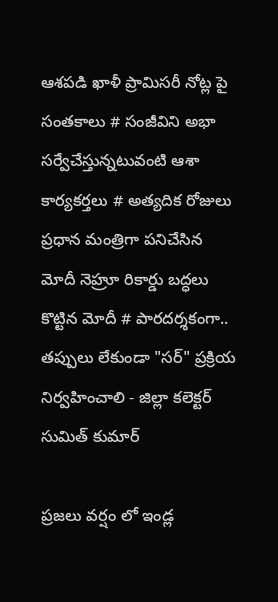ఆశపడి ఖాళీ ప్రామిసరీ నోట్ల పై సంతకాలు # సంజీవిని అభా సర్వేచేస్తున్నటువంటి ఆశా కార్యకర్తలు # అత్యదిక రోజులు ప్రధాన మంత్రిగా పనిచేసిన మోదీ నెహ్రూ రికార్డు బద్ధలు కొట్టిన మోదీ # పారదర్శకంగా.. తప్పులు లేకుండా "సర్" ప్రక్రియ నిర్వహించాలి - జిల్లా కలెక్టర్ సుమిత్ కుమార్

ప్రజలు వర్షం లో ఇండ్ల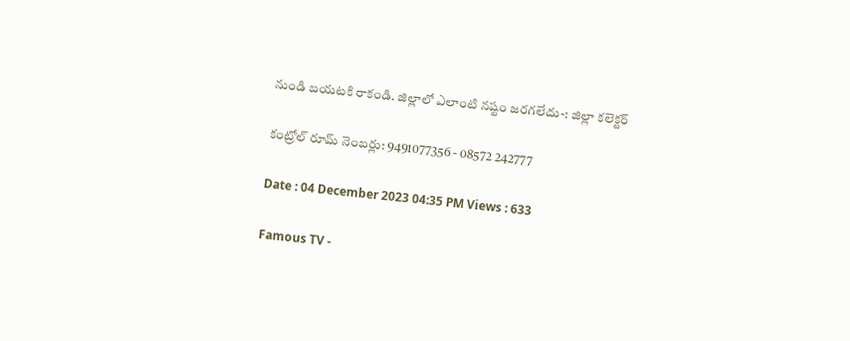నుండి బయటకి రాకండి. జిల్లాలో ఎలాంటి నష్టం జరగలేదు-: జిల్లా కలెక్టర్

కంట్రోల్ రూమ్ నెంబర్లు: 9491077356 - 08572 242777

Date : 04 December 2023 04:35 PM Views : 633

Famous TV -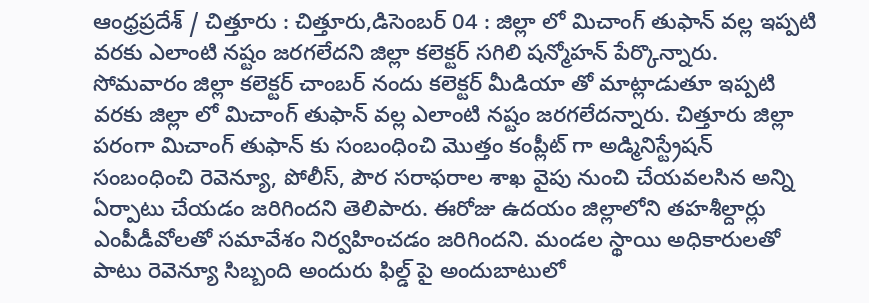ఆంధ్రప్రదేశ్ / చిత్తూరు : చిత్తూరు,డిసెంబర్ 04 : జిల్లా లో మిచాంగ్ తుఫాన్ వల్ల ఇప్పటి వరకు ఎలాంటి నష్టం జరగలేదని జిల్లా కలెక్టర్ సగిలి షన్మోహన్ పేర్కొన్నారు. సోమవారం జిల్లా కలెక్టర్ చాంబర్ నందు కలెక్టర్ మీడియా తో మాట్లాడుతూ ఇప్పటి వరకు జిల్లా లో మిచాంగ్ తుఫాన్ వల్ల ఎలాంటి నష్టం జరగలేదన్నారు. చిత్తూరు జిల్లా పరంగా మిచాంగ్ తుఫాన్ కు సంబంధించి మొత్తం కంప్లీట్ గా అడ్మినిస్ట్రేషన్ సంబంధించి రెవెన్యూ, పోలీస్, పౌర సరాఫరాల శాఖ వైపు నుంచి చేయవలసిన అన్ని ఏర్పాటు చేయడం జరిగిందని తెలిపారు. ఈరోజు ఉదయం జిల్లాలోని తహశీల్దార్లు ఎంపీడీవోలతో సమావేశం నిర్వహించడం జరిగిందని. మండల స్థాయి అధికారులతో పాటు రెవెన్యూ సిబ్బంది అందురు ఫిల్డ్ పై అందుబాటులో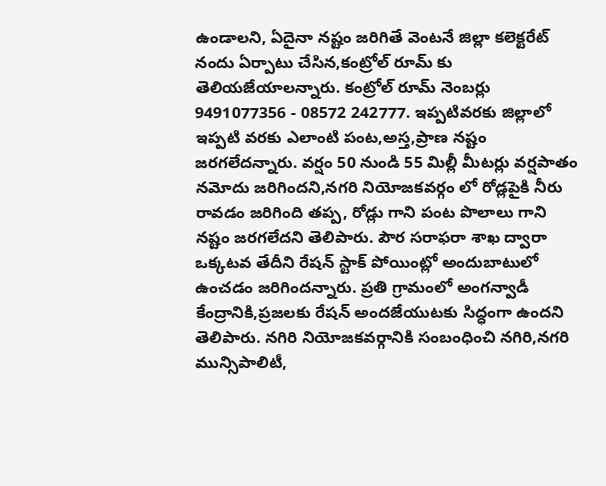ఉండాలని, ఏదైనా నష్టం జరిగితే వెంటనే జిల్లా కలెక్టరేట్ నందు ఏర్పాటు చేసిన,కంట్రోల్ రూమ్ కు తెలియజేయాలన్నారు. కంట్రోల్ రూమ్ నెంబర్లు 9491077356 - 08572 242777. ఇప్పటివరకు జిల్లాలో ఇప్పటి వరకు ఎలాంటి పంట,అస్త,ప్రాణ నష్టం జరగలేదన్నారు. వర్షం 50 నుండి 55 మిల్లీ మీటర్లు వర్షపాతం నమోదు జరిగిందని,నగరి నియోజకవర్గం లో రోడ్లపైకి నీరు రావడం జరిగింది తప్ప, రోడ్లు గాని పంట పొలాలు గాని నష్టం జరగలేదని తెలిపారు. పౌర సరాఫరా శాఖ ద్వారా ఒక్కటవ తేదీని రేషన్ స్టాక్ పోయింట్లో అందుబాటులో ఉంచడం జరిగిందన్నారు. ప్రతి గ్రామంలో అంగన్వాడీ కేంద్రానికి,ప్రజలకు రేషన్ అందజేయుటకు సిద్ధంగా ఉందని తెలిపారు. నగిరి నియోజకవర్గానికి సంబంధించి నగిరి,నగరి మున్సిపాలిటీ,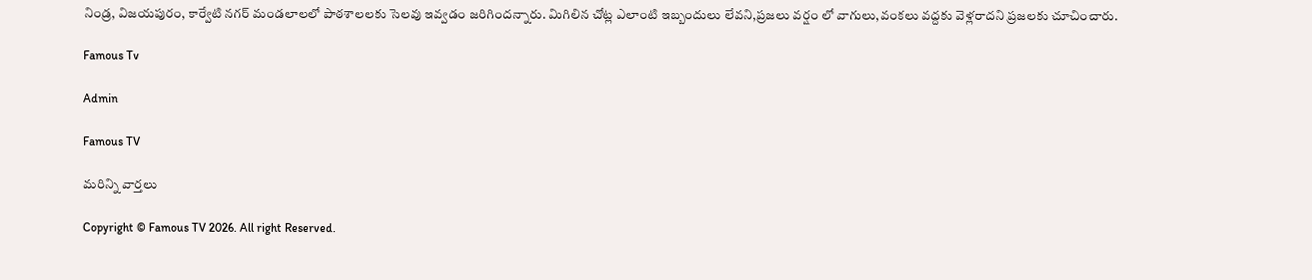నిండ్ర, విజయపురం, కార్వేటి నగర్ మండలాలలో పాఠశాలలకు సెలవు ఇవ్వడం జరిగిందన్నారు. మిగిలిన చోట్ల ఎలాంటి ఇబ్బందులు లేవని,ప్రజలు వర్షం లో వాగులు,వంకలు వద్దకు వెళ్లరాదని ప్రజలకు చూచించారు.

Famous Tv

Admin

Famous TV

మరిన్ని వార్తలు

Copyright © Famous TV 2026. All right Reserved.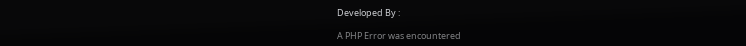Developed By :

A PHP Error was encountered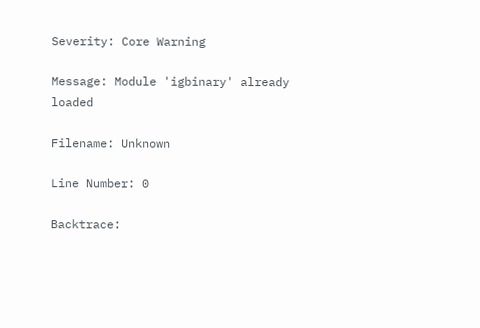Severity: Core Warning

Message: Module 'igbinary' already loaded

Filename: Unknown

Line Number: 0

Backtrace: